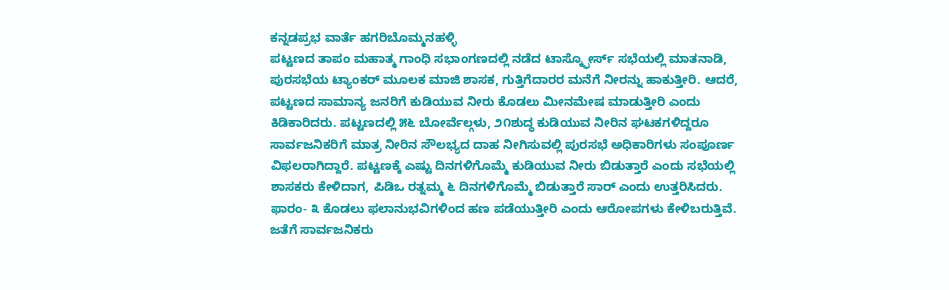ಕನ್ನಡಪ್ರಭ ವಾರ್ತೆ ಹಗರಿಬೊಮ್ಮನಹಳ್ಳಿ
ಪಟ್ಟಣದ ತಾಪಂ ಮಹಾತ್ಮ ಗಾಂಧಿ ಸಭಾಂಗಣದಲ್ಲಿ ನಡೆದ ಟಾಸ್ಕ್ಫೋರ್ಸ್ ಸಭೆಯಲ್ಲಿ ಮಾತನಾಡಿ, ಪುರಸಭೆಯ ಟ್ಯಾಂಕರ್ ಮೂಲಕ ಮಾಜಿ ಶಾಸಕ, ಗುತ್ತಿಗೆದಾರರ ಮನೆಗೆ ನೀರನ್ನು ಹಾಕುತ್ತೀರಿ. ಆದರೆ, ಪಟ್ಟಣದ ಸಾಮಾನ್ಯ ಜನರಿಗೆ ಕುಡಿಯುವ ನೀರು ಕೊಡಲು ಮೀನಮೇಷ ಮಾಡುತ್ತೀರಿ ಎಂದು ಕಿಡಿಕಾರಿದರು. ಪಟ್ಟಣದಲ್ಲಿ ೫೬ ಬೋರ್ವೆಲ್ಗಳು, ೨೧ಶುದ್ಧ ಕುಡಿಯುವ ನೀರಿನ ಘಟಕಗಳಿದ್ದರೂ ಸಾರ್ವಜನಿಕರಿಗೆ ಮಾತ್ರ ನೀರಿನ ಸೌಲಭ್ಯದ ದಾಹ ನೀಗಿಸುವಲ್ಲಿ ಪುರಸಭೆ ಅಧಿಕಾರಿಗಳು ಸಂಪೂರ್ಣ ವಿಫಲರಾಗಿದ್ದಾರೆ. ಪಟ್ಟಣಕ್ಕೆ ಎಷ್ಟು ದಿನಗಳಿಗೊಮ್ಮೆ ಕುಡಿಯುವ ನೀರು ಬಿಡುತ್ತಾರೆ ಎಂದು ಸಭೆಯಲ್ಲಿ ಶಾಸಕರು ಕೇಳಿದಾಗ, ಪಿಡಿಒ ರತ್ನಮ್ಮ ೬ ದಿನಗಳಿಗೊಮ್ಮೆ ಬಿಡುತ್ತಾರೆ ಸಾರ್ ಎಂದು ಉತ್ತರಿಸಿದರು. ಫಾರಂ- ೩ ಕೊಡಲು ಫಲಾನುಭವಿಗಳಿಂದ ಹಣ ಪಡೆಯುತ್ತೀರಿ ಎಂದು ಆರೋಪಗಳು ಕೇಳಿಬರುತ್ತಿವೆ. ಜತೆಗೆ ಸಾರ್ವಜನಿಕರು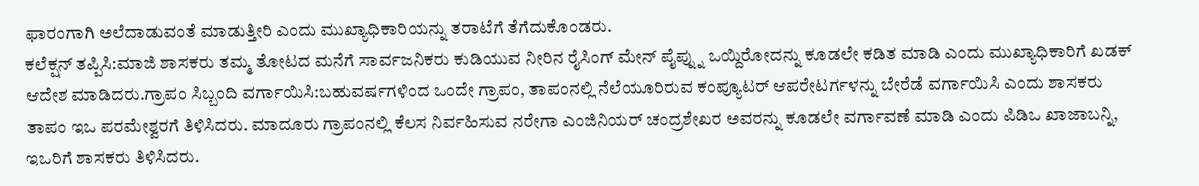ಫಾರಂಗಾಗಿ ಅಲೆದಾಡುವಂತೆ ಮಾಡುತ್ತೀರಿ ಎಂದು ಮುಖ್ಯಾಧಿಕಾರಿಯನ್ನು ತರಾಟೆಗೆ ತೆಗೆದುಕೊಂಡರು.
ಕಲೆಕ್ಷನ್ ತಪ್ಪಿಸಿ:ಮಾಜಿ ಶಾಸಕರು ತಮ್ಮ ತೋಟದ ಮನೆಗೆ ಸಾರ್ವಜನಿಕರು ಕುಡಿಯುವ ನೀರಿನ ರೈಸಿಂಗ್ ಮೇನ್ ಪೈಪ್ನ್ನು ಒಯ್ದಿರೋದನ್ನು ಕೂಡಲೇ ಕಡಿತ ಮಾಡಿ ಎಂದು ಮುಖ್ಯಾಧಿಕಾರಿಗೆ ಖಡಕ್ ಆದೇಶ ಮಾಡಿದರು.ಗ್ರಾಪಂ ಸಿಬ್ಬಂದಿ ವರ್ಗಾಯಿಸಿ:ಬಹುವರ್ಷಗಳಿಂದ ಒಂದೇ ಗ್ರಾಪಂ, ತಾಪಂನಲ್ಲಿ ನೆಲೆಯೂರಿರುವ ಕಂಪ್ಯೂಟರ್ ಆಪರೇಟರ್ಗಳನ್ನು ಬೇರೆಡೆ ವರ್ಗಾಯಿಸಿ ಎಂದು ಶಾಸಕರು ತಾಪಂ ಇಒ ಪರಮೇಶ್ವರಗೆ ತಿಳಿಸಿದರು. ಮಾದೂರು ಗ್ರಾಪಂನಲ್ಲಿ ಕೆಲಸ ನಿರ್ವಹಿಸುವ ನರೇಗಾ ಎಂಜಿನಿಯರ್ ಚಂದ್ರಶೇಖರ ಅವರನ್ನು ಕೂಡಲೇ ವರ್ಗಾವಣೆ ಮಾಡಿ ಎಂದು ಪಿಡಿಒ ಖಾಜಾಬನ್ನಿ, ಇಒರಿಗೆ ಶಾಸಕರು ತಿಳಿಸಿದರು.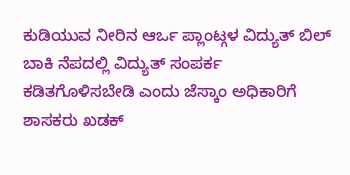ಕುಡಿಯುವ ನೀರಿನ ಆರ್ಒ ಪ್ಲಾಂಟ್ಗಳ ವಿದ್ಯುತ್ ಬಿಲ್ ಬಾಕಿ ನೆಪದಲ್ಲಿ ವಿದ್ಯುತ್ ಸಂಪರ್ಕ ಕಡಿತಗೊಳಿಸಬೇಡಿ ಎಂದು ಜೆಸ್ಕಾಂ ಅಧಿಕಾರಿಗೆ ಶಾಸಕರು ಖಡಕ್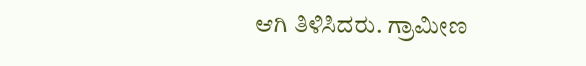ಆಗಿ ತಿಳಿಸಿದರು. ಗ್ರಾಮೀಣ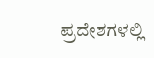ಪ್ರದೇಶಗಳಲ್ಲಿ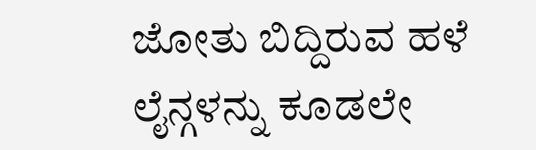ಜೋತು ಬಿದ್ದಿರುವ ಹಳೆ ಲೈನ್ಗಳನ್ನು ಕೂಡಲೇ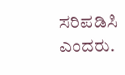ಸರಿಪಡಿಸಿ ಎಂದರು.